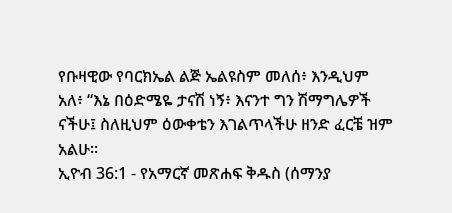የቡዛዊው የባርክኤል ልጅ ኤልዩስም መለሰ፥ እንዲህም አለ፥ “እኔ በዕድሜዬ ታናሽ ነኝ፥ እናንተ ግን ሽማግሌዎች ናችሁ፤ ስለዚህም ዕውቀቴን እገልጥላችሁ ዘንድ ፈርቼ ዝም አልሁ።
ኢዮብ 36:1 - የአማርኛ መጽሐፍ ቅዱስ (ሰማንያ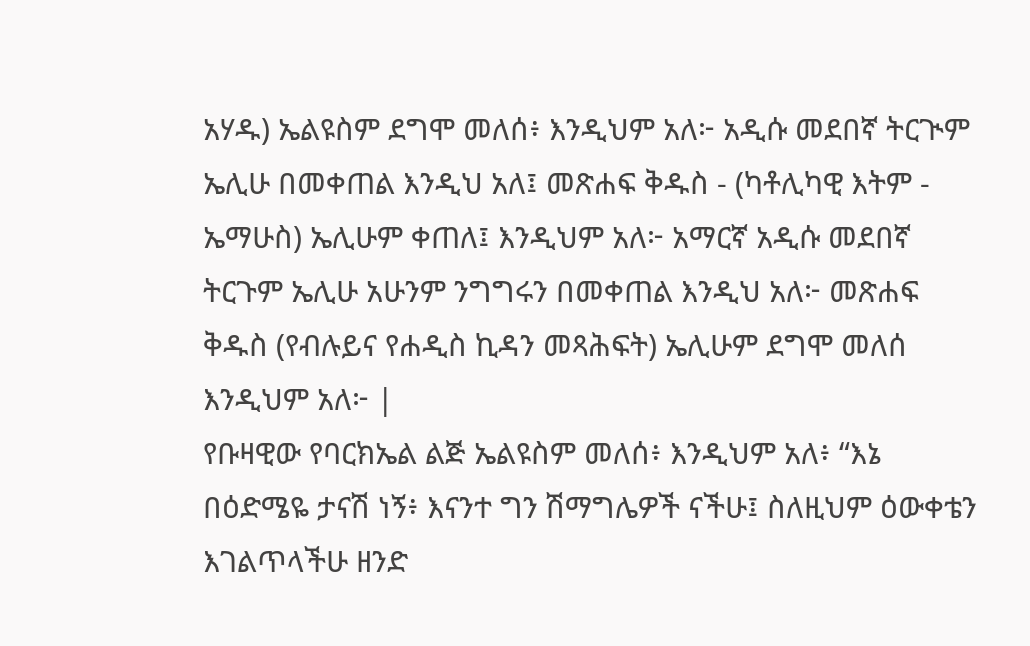አሃዱ) ኤልዩስም ደግሞ መለሰ፥ እንዲህም አለ፦ አዲሱ መደበኛ ትርጒም ኤሊሁ በመቀጠል እንዲህ አለ፤ መጽሐፍ ቅዱስ - (ካቶሊካዊ እትም - ኤማሁስ) ኤሊሁም ቀጠለ፤ እንዲህም አለ፦ አማርኛ አዲሱ መደበኛ ትርጉም ኤሊሁ አሁንም ንግግሩን በመቀጠል እንዲህ አለ፦ መጽሐፍ ቅዱስ (የብሉይና የሐዲስ ኪዳን መጻሕፍት) ኤሊሁም ደግሞ መለሰ እንዲህም አለ፦ |
የቡዛዊው የባርክኤል ልጅ ኤልዩስም መለሰ፥ እንዲህም አለ፥ “እኔ በዕድሜዬ ታናሽ ነኝ፥ እናንተ ግን ሽማግሌዎች ናችሁ፤ ስለዚህም ዕውቀቴን እገልጥላችሁ ዘንድ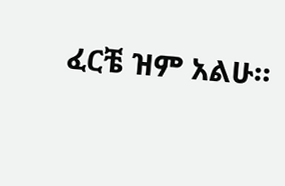ፈርቼ ዝም አልሁ።